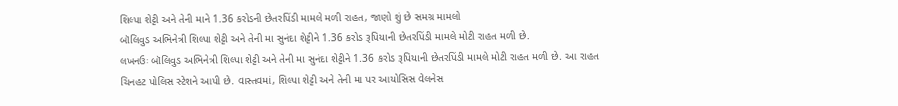શિલ્પા શેટ્ટી અને તેની માને 1.36 કરોડની છેતરપિંડી મામલે મળી રાહત, જાણો શું છે સમગ્ર મામલો
બૉલિવુડ અભિનેત્રી શિલ્પા શેટ્ટી અને તેની મા સુનંદા શેટ્ટીને 1.36 કરોડ રૂપિયાની છેતરપિંડી મામલે મોટી રાહત મળી છે.
લખનઉઃ બૉલિવુડ અભિનેત્રી શિલ્પા શેટ્ટી અને તેની મા સુનંદા શેટ્ટીને 1.36 કરોડ રૂપિયાની છેતરપિંડી મામલે મોટી રાહત મળી છે. આ રાહત ચિનહટ પોલિસ સ્ટેશને આપી છે. વાસ્તવમાં, શિલ્પા શેટ્ટી અને તેની મા પર આયોસિસ વેલનેસ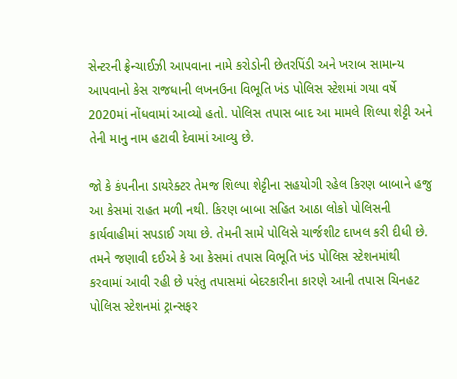સેન્ટરની ફ્રેન્ચાઈઝી આપવાના નામે કરોડોની છેતરપિંડી અને ખરાબ સામાન્ય આપવાનો કેસ રાજધાની લખનઉના વિભૂતિ ખંડ પોલિસ સ્ટેશમાં ગયા વર્ષે 2020માં નોંધવામાં આવ્યો હતો. પોલિસ તપાસ બાદ આ મામલે શિલ્પા શેટ્ટી અને તેની માનુ નામ હટાવી દેવામાં આવ્યુ છે.

જો કે કંપનીના ડાયરેક્ટર તેમજ શિલ્પા શેટ્ટીના સહયોગી રહેલ કિરણ બાબાને હજુ આ કેસમાં રાહત મળી નથી. કિરણ બાબા સહિત આઠા લોકો પોલિસની કાર્યવાહીમાં સપડાઈ ગયા છે. તેમની સામે પોલિસે ચાર્જશીટ દાખલ કરી દીધી છે. તમને જણાવી દઈએ કે આ કેસમાં તપાસ વિભૂતિ ખંડ પોલિસ સ્ટેશનમાંથી કરવામાં આવી રહી છે પરંતુ તપાસમાં બેદરકારીના કારણે આની તપાસ ચિનહટ પોલિસ સ્ટેશનમાં ટ્રાન્સફર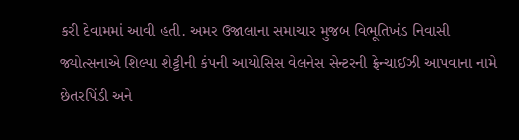કરી દેવામમાં આવી હતી. અમર ઉજાલાના સમાચાર મુજબ વિભૂતિખંડ નિવાસી જ્યોત્સનાએ શિલ્પા શેટ્ટીની કંપની આયોસિસ વેલનેસ સેન્ટરની ફ્રેન્ચાઈઝી આપવાના નામે છેતરપિંડી અને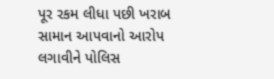પૂર રકમ લીધા પછી ખરાબ સામાન આપવાનો આરોપ લગાવીને પોલિસ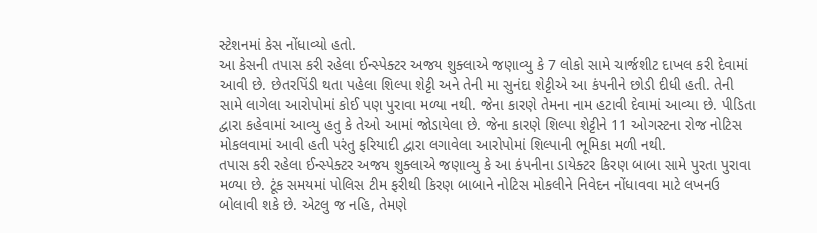સ્ટેશનમાં કેસ નોંધાવ્યો હતો.
આ કેસની તપાસ કરી રહેલા ઈન્સ્પેક્ટર અજય શુક્લાએ જણાવ્યુ કે 7 લોકો સામે ચાર્જશીટ દાખલ કરી દેવામાં આવી છે. છેતરપિંડી થતા પહેલા શિલ્પા શેટ્ટી અને તેની મા સુનંદા શેટ્ટીએ આ કંપનીને છોડી દીધી હતી. તેની સામે લાગેલા આરોપોમાં કોઈ પણ પુરાવા મળ્યા નથી. જેના કારણે તેમના નામ હટાવી દેવામાં આવ્યા છે. પીડિતા દ્વારા કહેવામાં આવ્યુ હતુ કે તેઓ આમાં જોડાયેલા છે. જેના કારણે શિલ્પા શેટ્ટીને 11 ઓગસ્ટના રોજ નોટિસ મોકલવામાં આવી હતી પરંતુ ફરિયાદી દ્વારા લગાવેલા આરોપોમાં શિલ્પાની ભૂમિકા મળી નથી.
તપાસ કરી રહેલા ઈન્સ્પેક્ટર અજય શુક્લાએ જણાવ્યુ કે આ કંપનીના ડાયેક્ટર કિરણ બાબા સામે પુરતા પુરાવા મળ્યા છે. ટૂંક સમયમાં પોલિસ ટીમ ફરીથી કિરણ બાબાને નોટિસ મોકલીને નિવેદન નોંધાવવા માટે લખનઉ બોલાવી શકે છે. એટલુ જ નહિ, તેમણે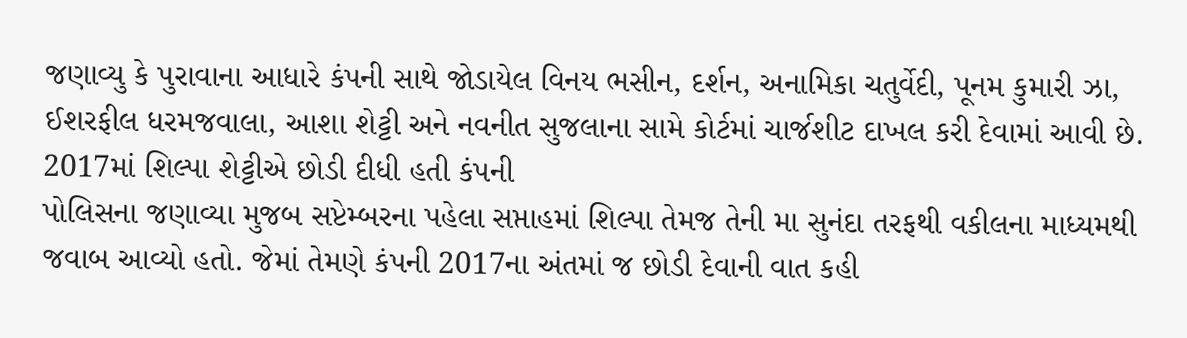જણાવ્યુ કે પુરાવાના આધારે કંપની સાથે જોડાયેલ વિનય ભસીન, દર્શન, અનામિકા ચતુર્વેદી, પૂનમ કુમારી ઝા, ઈશરફીલ ધરમજવાલા, આશા શેટ્ટી અને નવનીત સુજલાના સામે કોર્ટમાં ચાર્જશીટ દાખલ કરી દેવામાં આવી છે.
2017માં શિલ્પા શેટ્ટીએ છોડી દીધી હતી કંપની
પોલિસના જણાવ્યા મુજબ સપ્ટેમ્બરના પહેલા સપ્તાહમાં શિલ્પા તેમજ તેની મા સુનંદા તરફથી વકીલના માધ્યમથી જવાબ આવ્યો હતો. જેમાં તેમણે કંપની 2017ના અંતમાં જ છોડી દેવાની વાત કહી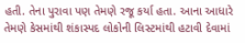હતી. તેના પુરાવા પણ તેમણે રજૂ કર્યા હતા. આના આધારે તેમણે કેસમાંથી શંકાસ્પદ લોકોની લિસ્ટમાંથી હટાવી દેવામાં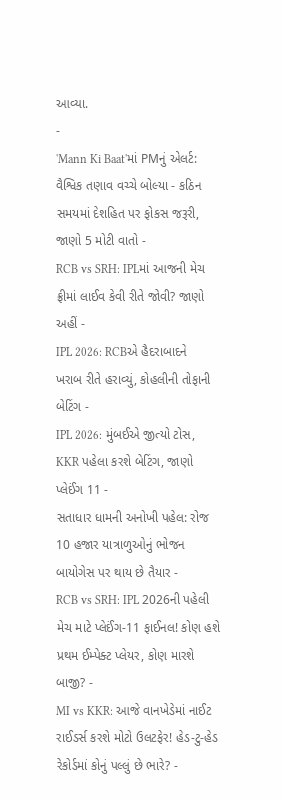આવ્યા.
-
'Mann Ki Baat'માં PMનું એલર્ટ: વૈશ્વિક તણાવ વચ્ચે બોલ્યા - કઠિન સમયમાં દેશહિત પર ફોકસ જરૂરી, જાણો 5 મોટી વાતો -
RCB vs SRH: IPLમાં આજની મેચ ફ્રીમાં લાઈવ કેવી રીતે જોવી? જાણો અહીં -
IPL 2026: RCBએ હૈદરાબાદને ખરાબ રીતે હરાવ્યું, કોહલીની તોફાની બેટિંગ -
IPL 2026: મુંબઈએ જીત્યો ટોસ, KKR પહેલા કરશે બેટિંગ, જાણો પ્લેઈંગ 11 -
સતાધાર ધામની અનોખી પહેલ: રોજ 10 હજાર યાત્રાળુઓનું ભોજન બાયોગેસ પર થાય છે તૈયાર -
RCB vs SRH: IPL 2026ની પહેલી મેચ માટે પ્લેઈંગ-11 ફાઈનલ! કોણ હશે પ્રથમ ઈમ્પેક્ટ પ્લેયર, કોણ મારશે બાજી? -
MI vs KKR: આજે વાનખેડેમાં નાઈટ રાઈડર્સ કરશે મોટો ઉલટફેર! હેડ-ટુ-હેડ રેકોર્ડમાં કોનું પલ્લું છે ભારે? -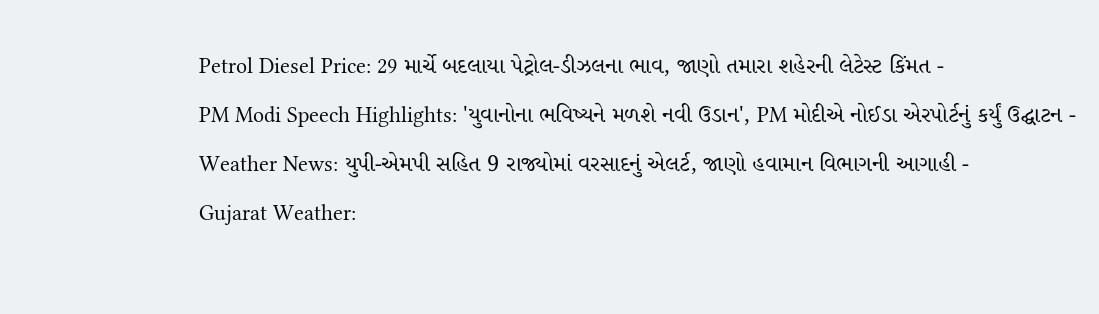Petrol Diesel Price: 29 માર્ચે બદલાયા પેટ્રોલ-ડીઝલના ભાવ, જાણો તમારા શહેરની લેટેસ્ટ કિંમત -
PM Modi Speech Highlights: 'યુવાનોના ભવિષ્યને મળશે નવી ઉડાન', PM મોદીએ નોઈડા એરપોર્ટનું કર્યું ઉદ્ઘાટન -
Weather News: યુપી-એમપી સહિત 9 રાજ્યોમાં વરસાદનું એલર્ટ, જાણો હવામાન વિભાગની આગાહી -
Gujarat Weather: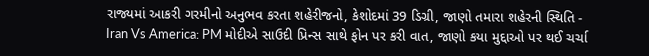રાજ્યમાં આકરી ગરમીનો અનુભવ કરતા શહેરીજનો, કેશોદમાં 39 ડિગ્રી, જાણો તમારા શહેરની સ્થિતિ -
Iran Vs America: PM મોદીએ સાઉદી પ્રિન્સ સાથે ફોન પર કરી વાત, જાણો કયા મુદ્દાઓ પર થઈ ચર્ચા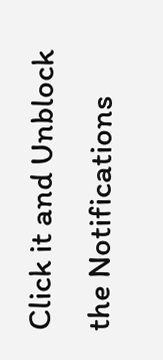Click it and Unblock the Notifications